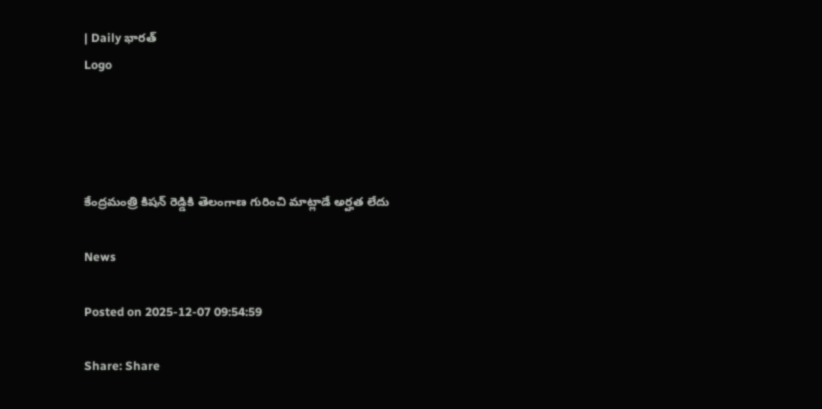| Daily భారత్
Logo




కేంద్రమంత్రి కిషన్ రెడ్డికి తెలంగాణ గురించి మాట్లాడే అర్హత లేదు

News

Posted on 2025-12-07 09:54:59

Share: Share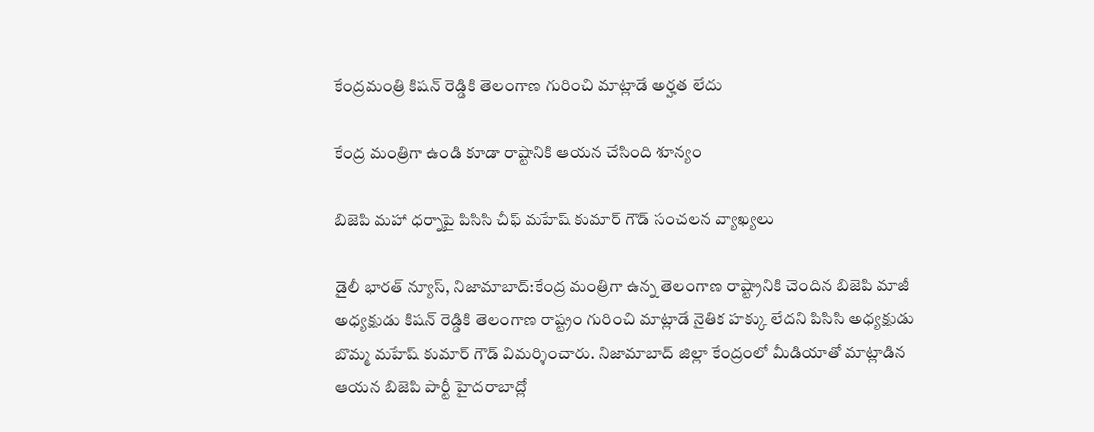కేంద్రమంత్రి కిషన్ రెడ్డికి తెలంగాణ గురించి మాట్లాడే అర్హత లేదు

కేంద్ర మంత్రిగా ఉండి కూడా రాష్టానికి ఆయన చేసింది శూన్యం

బిజెపి మహా ధర్నాపై పిసిసి చీఫ్ మహేష్ కుమార్ గౌడ్ సంచలన వ్యాఖ్యలు

డైలీ భారత్ న్యూస్, నిజామాబాద్:కేంద్ర మంత్రిగా ఉన్న తెలంగాణ రాష్ట్రానికి చెందిన బిజెపి మాజీ అధ్యక్షుడు కిషన్ రెడ్డికి తెలంగాణ రాష్ట్రం గురించి మాట్లాడే నైతిక హక్కు లేదని పిసిసి అధ్యక్షుడు బొమ్మ మహేష్ కుమార్ గౌడ్ విమర్శించారు. నిజామాబాద్ జిల్లా కేంద్రంలో మీడియాతో మాట్లాడిన ఆయన బిజెపి పార్టీ హైదరాబాద్లో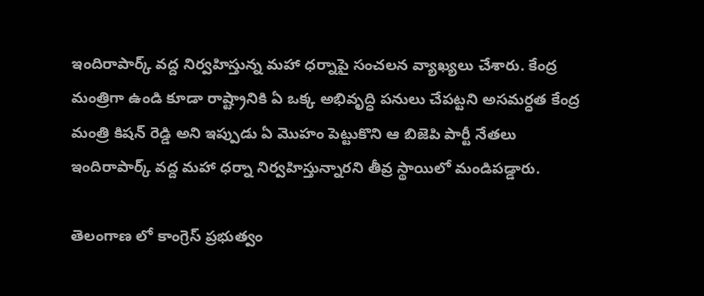ఇందిరాపార్క్ వద్ద నిర్వహిస్తున్న మహా ధర్నాపై సంచలన వ్యాఖ్యలు చేశారు. కేంద్ర మంత్రిగా ఉండి కూడా రాష్ట్రానికి ఏ ఒక్క అభివృద్ధి పనులు చేపట్టని అసమర్ధత కేంద్ర మంత్రి కిషన్ రెడ్డి అని ఇప్పుడు ఏ మొహం పెట్టుకొని ఆ బిజెపి పార్టీ నేతలు ఇందిరాపార్క్ వద్ద మహా ధర్నా నిర్వహిస్తున్నారని తీవ్ర స్థాయిలో మండిపడ్డారు.

తెలంగాణ లో కాంగ్రెస్ ప్రభుత్వం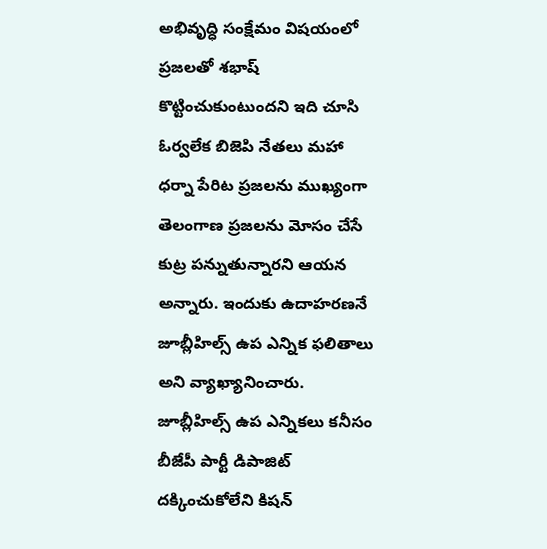అభివృద్ధి సంక్షేమం విషయంలో ప్రజలతో శభాష్ కొట్టించుకుంటుందని ఇది చూసి ఓర్వలేక బిజెపి నేతలు మహా ధర్నా పేరిట ప్రజలను ముఖ్యంగా తెలంగాణ ప్రజలను మోసం చేసే కుట్ర పన్నుతున్నారని ఆయన అన్నారు. ఇందుకు ఉదాహరణనే జూబ్లీహిల్స్ ఉప ఎన్నిక ఫలితాలు అని వ్యాఖ్యానించారు. జూబ్లీహిల్స్ ఉప ఎన్నికలు కనీసం బీజేపీ పార్టీ డిపాజిట్ దక్కించుకోలేని కిషన్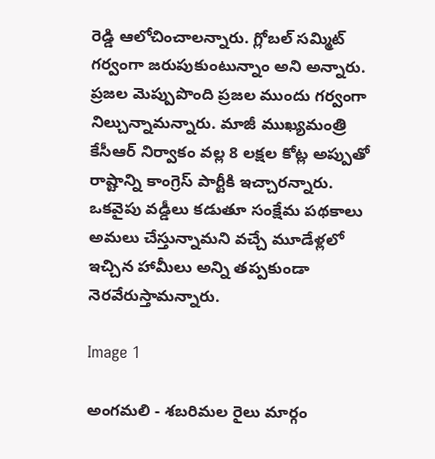రెడ్డి ఆలోచించాలన్నారు. గ్లోబల్ సమ్మిట్ గర్వంగా జరుపుకుంటున్నాం అని అన్నారు. ప్రజల మెప్పుపొంది ప్రజల ముందు గర్వంగా నిల్చున్నామన్నారు. మాజీ ముఖ్యమంత్రి కేసీఆర్ నిర్వాకం వల్ల 8 లక్షల కోట్ల అప్పుతో రాష్టాన్ని కాంగ్రెస్ పార్టీకి ఇచ్చారన్నారు. ఒకవైపు వడ్డీలు కడుతూ సంక్షేమ పథకాలు అమలు చేస్తున్నామని వచ్చే మూడేళ్లలో ఇచ్చిన హామీలు అన్ని తప్పకుండా నెరవేరుస్తామన్నారు.

Image 1

అంగమలి - శబరిమల రైలు మార్గం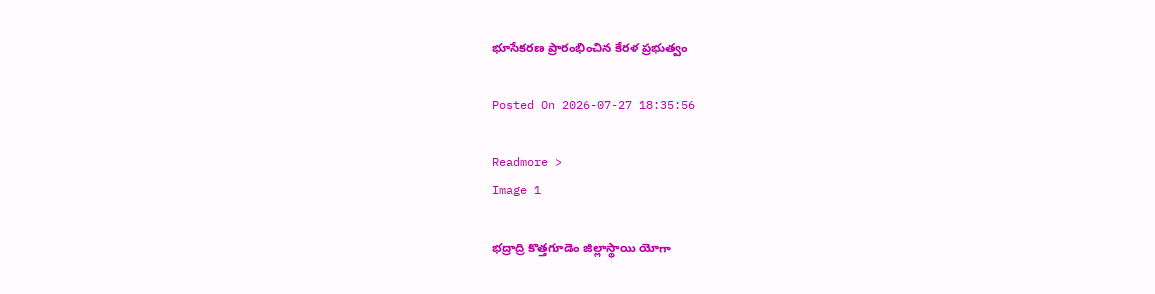భూసేకరణ ప్రారంభించిన కేరళ ప్రభుత్వం

Posted On 2026-07-27 18:35:56

Readmore >
Image 1

భద్రాద్రి కొత్తగూడెం జిల్లాస్థాయి యోగా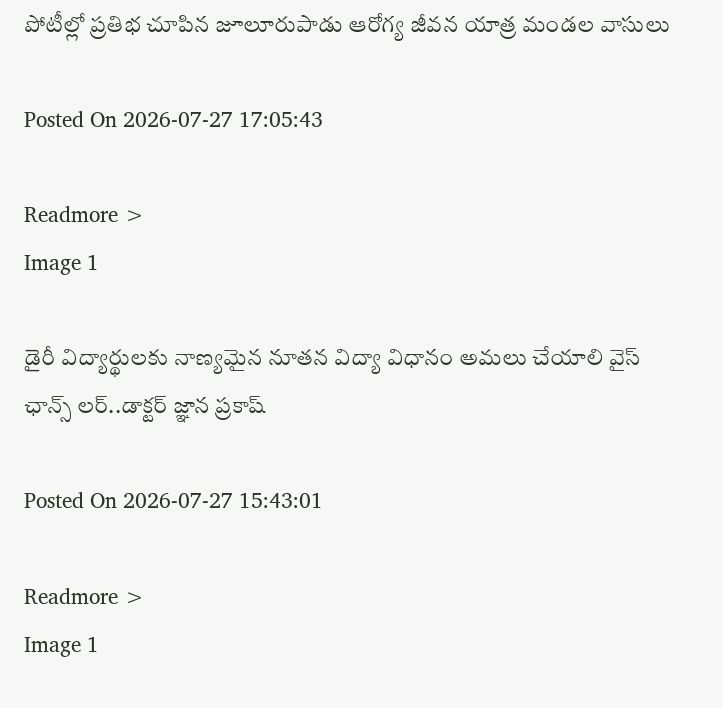పోటీల్లో ప్రతిభ చూపిన జూలూరుపాడు ఆరోగ్య జీవన యాత్ర మండల వాసులు

Posted On 2026-07-27 17:05:43

Readmore >
Image 1

డైరీ విద్యార్థులకు నాణ్యమైన నూతన విద్యా విధానం అమలు చేయాలి వైస్ ఛాన్స్ లర్..డాక్టర్ జ్ఞాన ప్రకాష్

Posted On 2026-07-27 15:43:01

Readmore >
Image 1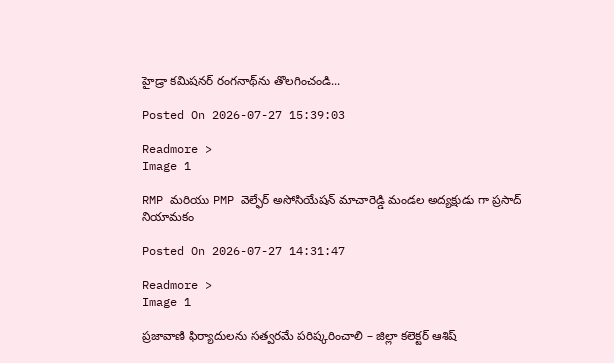హైడ్రా కమిషనర్‌ రంగనాథ్‌ను తొలగించండి...

Posted On 2026-07-27 15:39:03

Readmore >
Image 1

RMP మరియు PMP వెల్ఫేర్ అసోసియేషన్ మాచారెడ్డి మండల అద్యక్షుడు గా ప్రసాద్ నియామకం

Posted On 2026-07-27 14:31:47

Readmore >
Image 1

ప్రజావాణి ఫిర్యాదులను సత్వరమే పరిష్కరించాలి – జిల్లా కలెక్టర్ ఆశిష్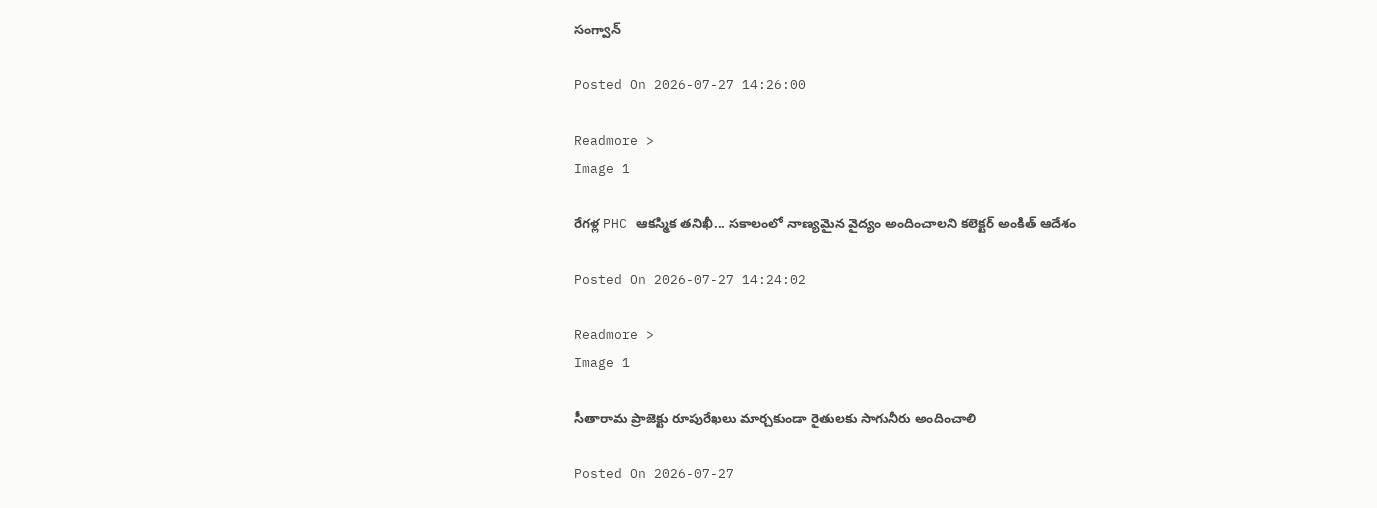సంగ్వాన్

Posted On 2026-07-27 14:26:00

Readmore >
Image 1

రేగళ్ల PHC ఆకస్మిక తనిఖీ... సకాలంలో నాణ్యమైన వైద్యం అందించాలని కలెక్టర్ అంకిత్ ఆదేశం

Posted On 2026-07-27 14:24:02

Readmore >
Image 1

సీతారామ ప్రాజెక్టు రూపురేఖలు మార్చకుండా రైతులకు సాగునీరు అందించాలి

Posted On 2026-07-27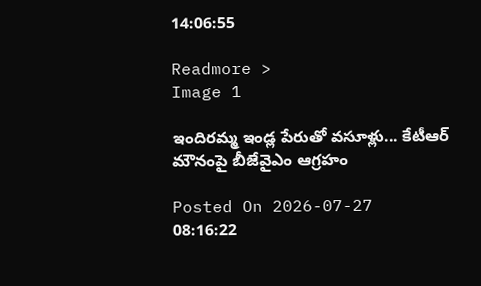14:06:55

Readmore >
Image 1

ఇందిరమ్మ ఇండ్ల పేరుతో వసూళ్లు... కేటీఆర్ మౌనంపై బీజేవైఎం ఆగ్రహం

Posted On 2026-07-27 08:16:22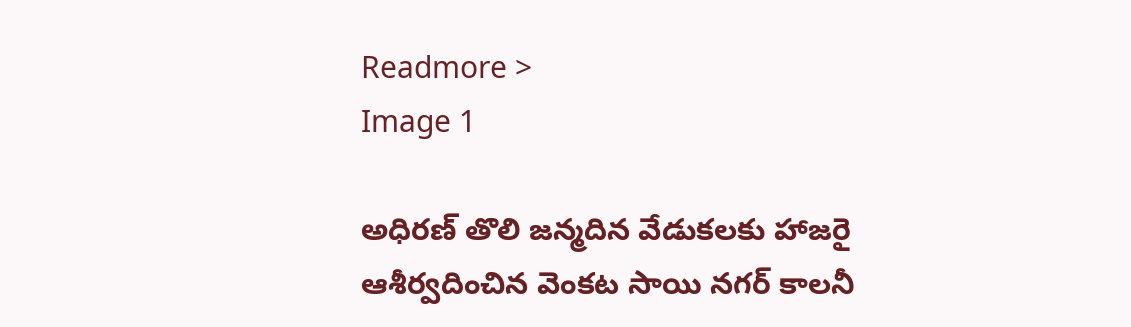Readmore >
Image 1

అధిరణ్ తొలి జన్మదిన వేడుకలకు హాజరై ఆశీర్వదించిన వెంకట సాయి నగర్ కాలనీ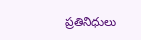ప్రతినిధులు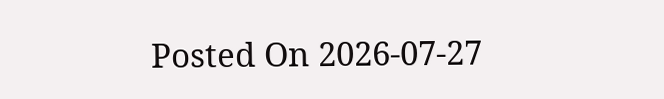Posted On 2026-07-27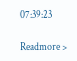07:39:23

Readmore >